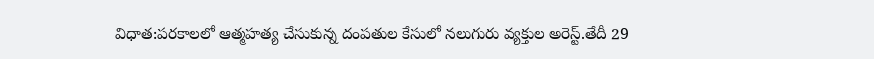విధాత:పరకాలలో ఆత్మహత్య చేసుకున్న దంపతుల కేసులో నలుగురు వ్యక్తుల అరెస్ట్.తేదీ 29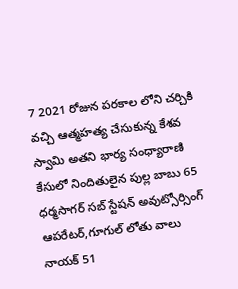7 2021 రోజున పరకాల లోని చర్చికి వచ్చి ఆత్మహత్య చేసుకున్న కేశవ స్వామి అతని భార్య సంధ్యారాణి కేసులో నిందితులైన పుల్ల బాబు 65 ధర్మసాగర్ సబ్ స్టేషన్ అవుట్సోర్సింగ్ ఆపరేటర్,గూగుల్ లోతు వాలు నాయక్ 51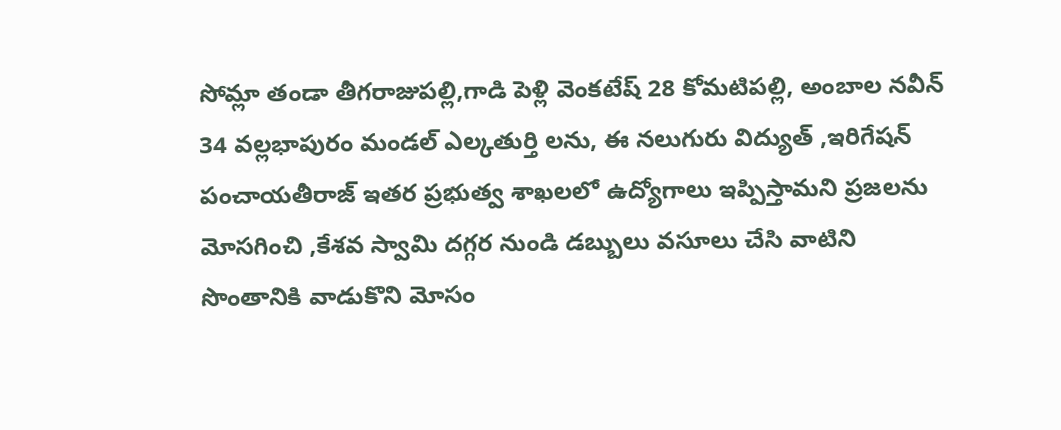సోమ్లా తండా తీగరాజుపల్లి,గాడి పెళ్లి వెంకటేష్ 28 కోమటిపల్లి, అంబాల నవీన్ 34 వల్లభాపురం మండల్ ఎల్కతుర్తి లను, ఈ నలుగురు విద్యుత్ ,ఇరిగేషన్ పంచాయతీరాజ్ ఇతర ప్రభుత్వ శాఖలలో ఉద్యోగాలు ఇప్పిస్తామని ప్రజలను మోసగించి ,కేశవ స్వామి దగ్గర నుండి డబ్బులు వసూలు చేసి వాటిని సొంతానికి వాడుకొని మోసం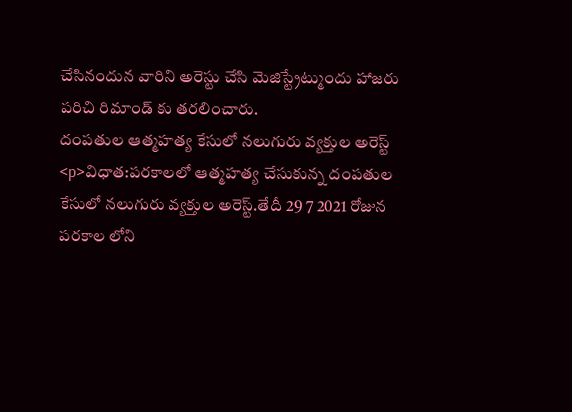చేసినందున వారిని అరెస్టు చేసి మెజిస్ట్రేట్ముందు హాజరు పరిచి రిమాండ్ కు తరలించారు.
దంపతుల ఆత్మహత్య కేసులో నలుగురు వ్యక్తుల అరెస్ట్
<p>విధాత:పరకాలలో ఆత్మహత్య చేసుకున్న దంపతుల కేసులో నలుగురు వ్యక్తుల అరెస్ట్.తేదీ 29 7 2021 రోజున పరకాల లోని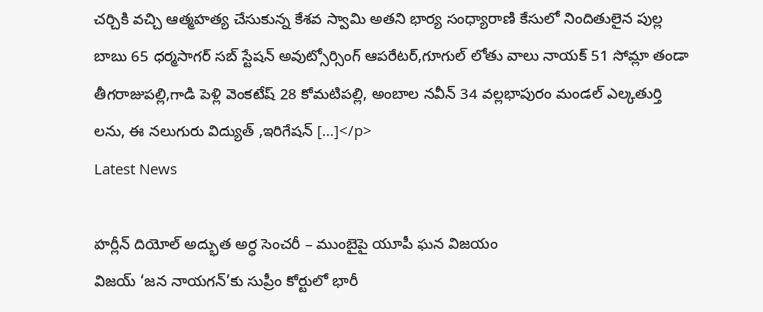చర్చికి వచ్చి ఆత్మహత్య చేసుకున్న కేశవ స్వామి అతని భార్య సంధ్యారాణి కేసులో నిందితులైన పుల్ల బాబు 65 ధర్మసాగర్ సబ్ స్టేషన్ అవుట్సోర్సింగ్ ఆపరేటర్,గూగుల్ లోతు వాలు నాయక్ 51 సోమ్లా తండా తీగరాజుపల్లి,గాడి పెళ్లి వెంకటేష్ 28 కోమటిపల్లి, అంబాల నవీన్ 34 వల్లభాపురం మండల్ ఎల్కతుర్తి లను, ఈ నలుగురు విద్యుత్ ,ఇరిగేషన్ […]</p>
Latest News

హర్లీన్ దియోల్ అద్భుత అర్ధ సెంచరీ – ముంబైపై యూపీ ఘన విజయం
విజయ్ ‘జన నాయగన్’కు సుప్రీం కోర్టులో భారీ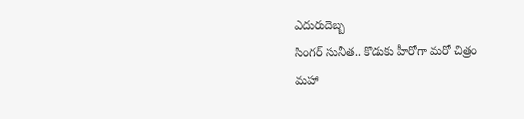ఎదురుదెబ్బ
సింగర్ సునీత.. కొడుకు హీరోగా మరో చిత్రం
మహా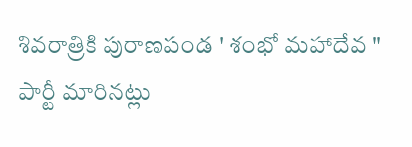శివరాత్రికి పురాణపండ ' శంభో మహాదేవ "
పార్టీ మారినట్లు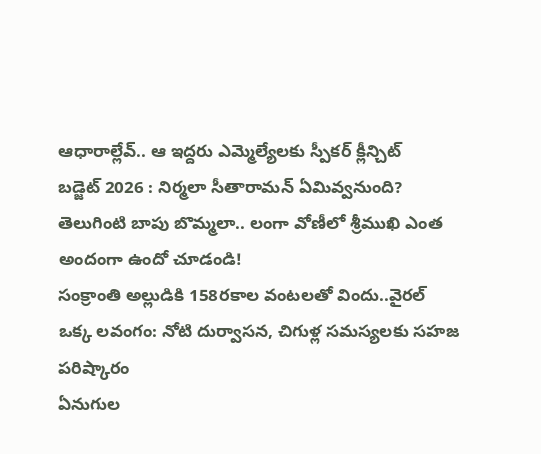ఆధారాల్లేవ్.. ఆ ఇద్దరు ఎమ్మెల్యేలకు స్పీకర్ క్లీన్చిట్
బడ్జెట్ 2026 : నిర్మలా సీతారామన్ ఏమివ్వనుంది?
తెలుగింటి బాపు బొమ్మలా.. లంగా వోణీలో శ్రీముఖి ఎంత అందంగా ఉందో చూడండి!
సంక్రాంతి అల్లుడికి 158రకాల వంటలతో విందు..వైరల్
ఒక్క లవంగం: నోటి దుర్వాసన, చిగుళ్ల సమస్యలకు సహజ పరిష్కారం
ఏనుగుల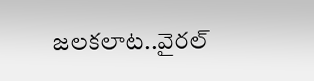జలకలాట..వైరల్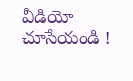వీడియో చూసేయండి !